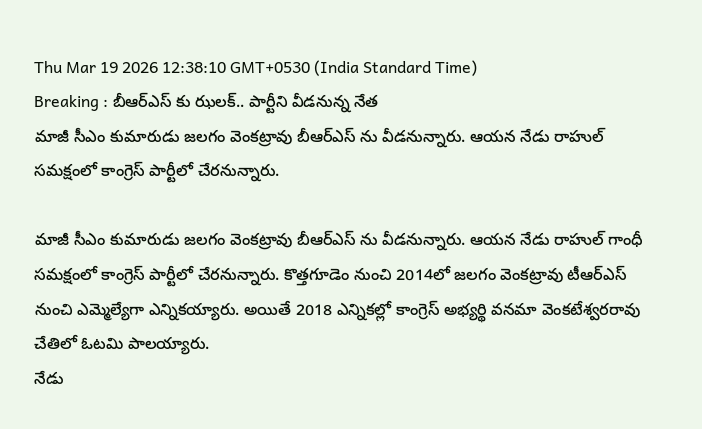Thu Mar 19 2026 12:38:10 GMT+0530 (India Standard Time)
Breaking : బీఆర్ఎస్ కు ఝలక్.. పార్టీని వీడనున్న నేత
మాజీ సీఎం కుమారుడు జలగం వెంకట్రావు బీఆర్ఎస్ ను వీడనున్నారు. ఆయన నేడు రాహుల్ సమక్షంలో కాంగ్రెస్ పార్టీలో చేరనున్నారు.

మాజీ సీఎం కుమారుడు జలగం వెంకట్రావు బీఆర్ఎస్ ను వీడనున్నారు. ఆయన నేడు రాహుల్ గాంధీ సమక్షంలో కాంగ్రెస్ పార్టీలో చేరనున్నారు. కొత్తగూడెం నుంచి 2014లో జలగం వెంకట్రావు టీఆర్ఎస్ నుంచి ఎమ్మెల్యేగా ఎన్నికయ్యారు. అయితే 2018 ఎన్నికల్లో కాంగ్రెస్ అభ్యర్థి వనమా వెంకటేశ్వరరావు చేతిలో ఓటమి పాలయ్యారు.
నేడు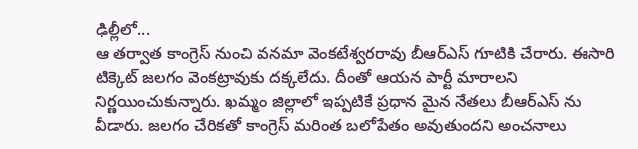ఢిల్లీలో...
ఆ తర్వాత కాంగ్రెస్ నుంచి వనమా వెంకటేశ్వరరావు బీఆర్ఎస్ గూటికి చేరారు. ఈసారి టిక్కెట్ జలగం వెంకట్రావుకు దక్కలేదు. దీంతో ఆయన పార్టీ మారాలని నిర్ణయించుకున్నారు. ఖమ్మం జిల్లాలో ఇప్పటికే ప్రధాన మైన నేతలు బీఆర్ఎస్ ను వీడారు. జలగం చేరికతో కాంగ్రెస్ మరింత బలోపేతం అవుతుందని అంచనాలు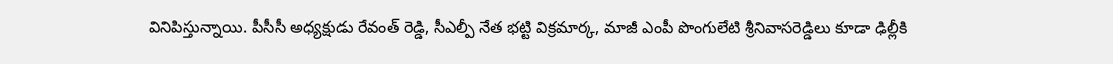వినిపిస్తున్నాయి. పీసీసీ అధ్యక్షుడు రేవంత్ రెడ్డి, సీఎల్పీ నేత భట్టి విక్రమార్క, మాజీ ఎంపీ పొంగులేటి శ్రీనివాసరెడ్డిలు కూడా ఢిల్లీకి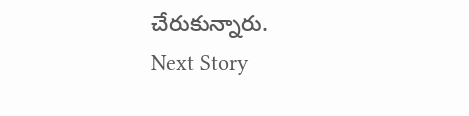చేరుకున్నారు.
Next Story